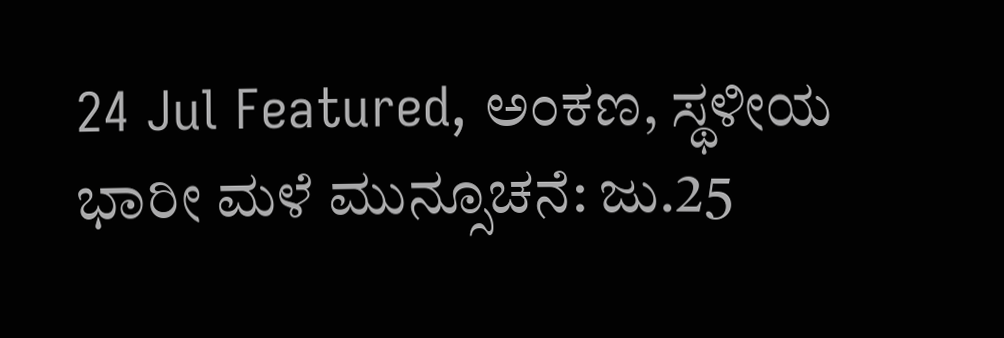24 Jul Featured, ಅಂಕಣ, ಸ್ಥಳೀಯ ಭಾರೀ ಮಳೆ ಮುನ್ಸೂಚನೆ: ಜು.25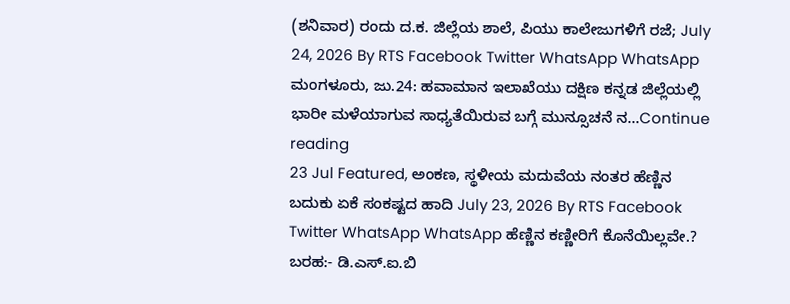(ಶನಿವಾರ) ರಂದು ದ.ಕ. ಜಿಲ್ಲೆಯ ಶಾಲೆ, ಪಿಯು ಕಾಲೇಜುಗಳಿಗೆ ರಜೆ; July 24, 2026 By RTS Facebook Twitter WhatsApp WhatsApp ಮಂಗಳೂರು, ಜು.24: ಹವಾಮಾನ ಇಲಾಖೆಯು ದಕ್ಷಿಣ ಕನ್ನಡ ಜಿಲ್ಲೆಯಲ್ಲಿ ಭಾರೀ ಮಳೆಯಾಗುವ ಸಾಧ್ಯತೆಯಿರುವ ಬಗ್ಗೆ ಮುನ್ಸೂಚನೆ ನ...Continue reading
23 Jul Featured, ಅಂಕಣ, ಸ್ಥಳೀಯ ಮದುವೆಯ ನಂತರ ಹೆಣ್ಣಿನ ಬದುಕು ಏಕೆ ಸಂಕಷ್ಟದ ಹಾದಿ July 23, 2026 By RTS Facebook Twitter WhatsApp WhatsApp ಹೆಣ್ಣಿನ ಕಣ್ಣೀರಿಗೆ ಕೊನೆಯಿಲ್ಲವೇ.? ಬರಹ:- ಡಿ.ಎಸ್.ಐ.ಬಿ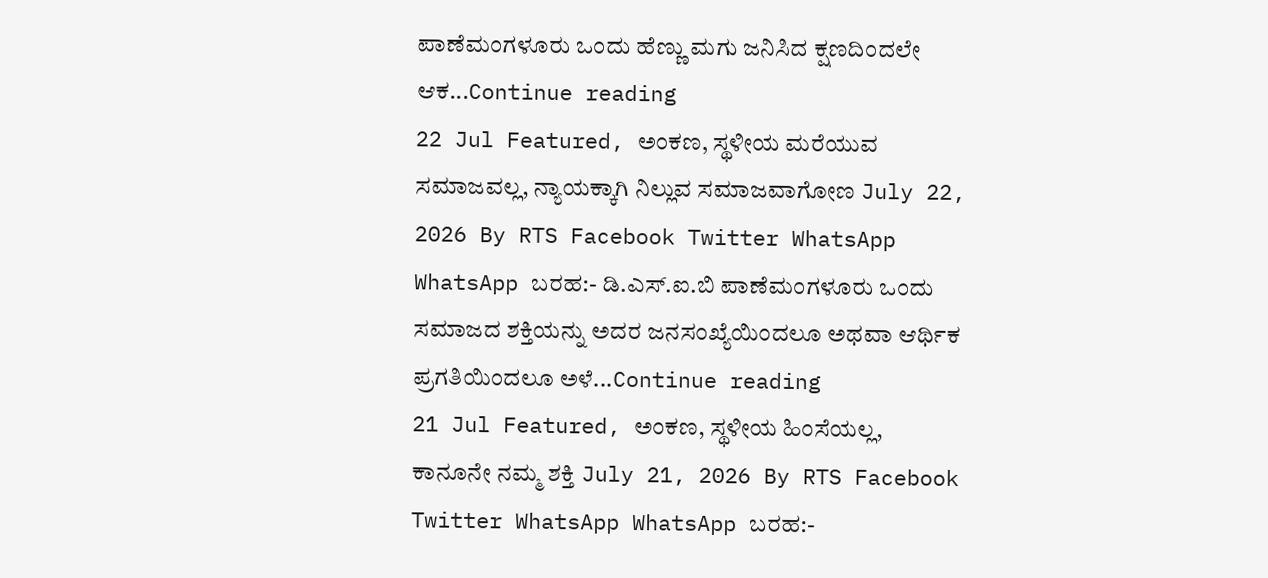ಪಾಣೆಮಂಗಳೂರು ಒಂದು ಹೆಣ್ಣು ಮಗು ಜನಿಸಿದ ಕ್ಷಣದಿಂದಲೇ ಆಕ...Continue reading
22 Jul Featured, ಅಂಕಣ, ಸ್ಥಳೀಯ ಮರೆಯುವ ಸಮಾಜವಲ್ಲ, ನ್ಯಾಯಕ್ಕಾಗಿ ನಿಲ್ಲುವ ಸಮಾಜವಾಗೋಣ July 22, 2026 By RTS Facebook Twitter WhatsApp WhatsApp ಬರಹ:- ಡಿ.ಎಸ್.ಐ.ಬಿ ಪಾಣೆಮಂಗಳೂರು ಒಂದು ಸಮಾಜದ ಶಕ್ತಿಯನ್ನು ಅದರ ಜನಸಂಖ್ಯೆಯಿಂದಲೂ ಅಥವಾ ಆರ್ಥಿಕ ಪ್ರಗತಿಯಿಂದಲೂ ಅಳೆ...Continue reading
21 Jul Featured, ಅಂಕಣ, ಸ್ಥಳೀಯ ಹಿಂಸೆಯಲ್ಲ, ಕಾನೂನೇ ನಮ್ಮ ಶಕ್ತಿ July 21, 2026 By RTS Facebook Twitter WhatsApp WhatsApp ಬರಹ:-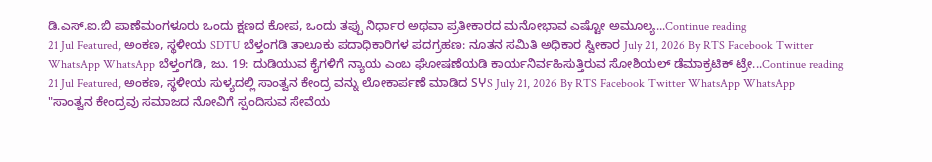ಡಿ.ಎಸ್.ಐ.ಬಿ ಪಾಣೆಮಂಗಳೂರು ಒಂದು ಕ್ಷಣದ ಕೋಪ, ಒಂದು ತಪ್ಪು ನಿರ್ಧಾರ ಅಥವಾ ಪ್ರತೀಕಾರದ ಮನೋಭಾವ ಎಷ್ಟೋ ಅಮೂಲ್ಯ...Continue reading
21 Jul Featured, ಅಂಕಣ, ಸ್ಥಳೀಯ SDTU ಬೆಳ್ತಂಗಡಿ ತಾಲೂಕು ಪದಾಧಿಕಾರಿಗಳ ಪದಗ್ರಹಣ: ನೂತನ ಸಮಿತಿ ಅಧಿಕಾರ ಸ್ವೀಕಾರ July 21, 2026 By RTS Facebook Twitter WhatsApp WhatsApp ಬೆಳ್ತಂಗಡಿ, ಜು. 19: ದುಡಿಯುವ ಕೈಗಳಿಗೆ ನ್ಯಾಯ ಎಂಬ ಘೋಷಣೆಯಡಿ ಕಾರ್ಯನಿರ್ವಹಿಸುತ್ತಿರುವ ಸೋಶಿಯಲ್ ಡೆಮಾಕ್ರಟಿಕ್ ಟ್ರೇ...Continue reading
21 Jul Featured, ಅಂಕಣ, ಸ್ಥಳೀಯ ಸುಳ್ಯದಲ್ಲಿ ಸಾಂತ್ವನ ಕೇಂದ್ರ ವನ್ನು ಲೋಕಾರ್ಪಣೆ ಮಾಡಿದ SჄS July 21, 2026 By RTS Facebook Twitter WhatsApp WhatsApp "ಸಾಂತ್ವನ ಕೇಂದ್ರವು ಸಮಾಜದ ನೋವಿಗೆ ಸ್ಪಂದಿಸುವ ಸೇವೆಯ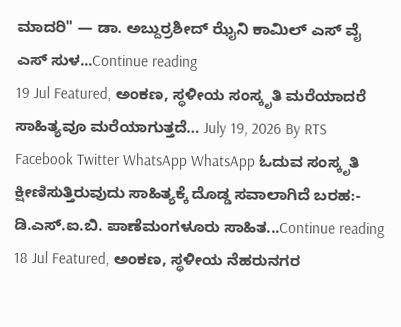ಮಾದರಿ" — ಡಾ. ಅಬ್ದುರ್ರಶೀದ್ ಝೈನಿ ಕಾಮಿಲ್ ಎಸ್ ವೈ ಎಸ್ ಸುಳ...Continue reading
19 Jul Featured, ಅಂಕಣ, ಸ್ಥಳೀಯ ಸಂಸ್ಕೃತಿ ಮರೆಯಾದರೆ ಸಾಹಿತ್ಯವೂ ಮರೆಯಾಗುತ್ತದೆ… July 19, 2026 By RTS Facebook Twitter WhatsApp WhatsApp ಓದುವ ಸಂಸ್ಕೃತಿ ಕ್ಷೀಣಿಸುತ್ತಿರುವುದು ಸಾಹಿತ್ಯಕ್ಕೆ ದೊಡ್ಡ ಸವಾಲಾಗಿದೆ ಬರಹ:- ಡಿ.ಎಸ್.ಐ.ಬಿ. ಪಾಣೆಮಂಗಳೂರು ಸಾಹಿತ...Continue reading
18 Jul Featured, ಅಂಕಣ, ಸ್ಥಳೀಯ ನೆಹರುನಗರ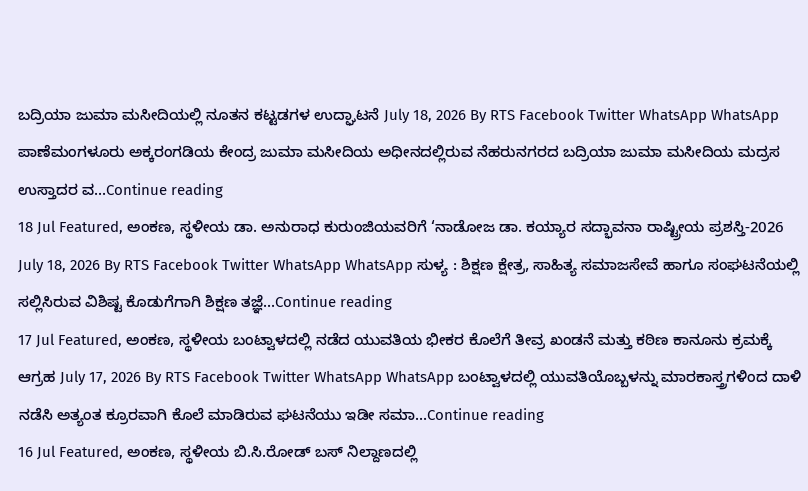ಬದ್ರಿಯಾ ಜುಮಾ ಮಸೀದಿಯಲ್ಲಿ ನೂತನ ಕಟ್ಟಡಗಳ ಉದ್ಘಾಟನೆ July 18, 2026 By RTS Facebook Twitter WhatsApp WhatsApp ಪಾಣೆಮಂಗಳೂರು ಅಕ್ಕರಂಗಡಿಯ ಕೇಂದ್ರ ಜುಮಾ ಮಸೀದಿಯ ಅಧೀನದಲ್ಲಿರುವ ನೆಹರುನಗರದ ಬದ್ರಿಯಾ ಜುಮಾ ಮಸೀದಿಯ ಮದ್ರಸ ಉಸ್ತಾದರ ವ...Continue reading
18 Jul Featured, ಅಂಕಣ, ಸ್ಥಳೀಯ ಡಾ. ಅನುರಾಧ ಕುರುಂಜಿಯವರಿಗೆ ‘ನಾಡೋಜ ಡಾ. ಕಯ್ಯಾರ ಸದ್ಭಾವನಾ ರಾಷ್ಟ್ರೀಯ ಪ್ರಶಸ್ತಿ-2026 July 18, 2026 By RTS Facebook Twitter WhatsApp WhatsApp ಸುಳ್ಯ : ಶಿಕ್ಷಣ ಕ್ಷೇತ್ರ, ಸಾಹಿತ್ಯ ಸಮಾಜಸೇವೆ ಹಾಗೂ ಸಂಘಟನೆಯಲ್ಲಿ ಸಲ್ಲಿಸಿರುವ ವಿಶಿಷ್ಟ ಕೊಡುಗೆಗಾಗಿ ಶಿಕ್ಷಣ ತಜ್ಞೆ...Continue reading
17 Jul Featured, ಅಂಕಣ, ಸ್ಥಳೀಯ ಬಂಟ್ವಾಳದಲ್ಲಿ ನಡೆದ ಯುವತಿಯ ಭೀಕರ ಕೊಲೆಗೆ ತೀವ್ರ ಖಂಡನೆ ಮತ್ತು ಕಠಿಣ ಕಾನೂನು ಕ್ರಮಕ್ಕೆ ಆಗ್ರಹ July 17, 2026 By RTS Facebook Twitter WhatsApp WhatsApp ಬಂಟ್ವಾಳದಲ್ಲಿ ಯುವತಿಯೊಬ್ಬಳನ್ನು ಮಾರಕಾಸ್ತ್ರಗಳಿಂದ ದಾಳಿ ನಡೆಸಿ ಅತ್ಯಂತ ಕ್ರೂರವಾಗಿ ಕೊಲೆ ಮಾಡಿರುವ ಘಟನೆಯು ಇಡೀ ಸಮಾ...Continue reading
16 Jul Featured, ಅಂಕಣ, ಸ್ಥಳೀಯ ಬಿ.ಸಿ.ರೋಡ್ ಬಸ್ ನಿಲ್ದಾಣದಲ್ಲಿ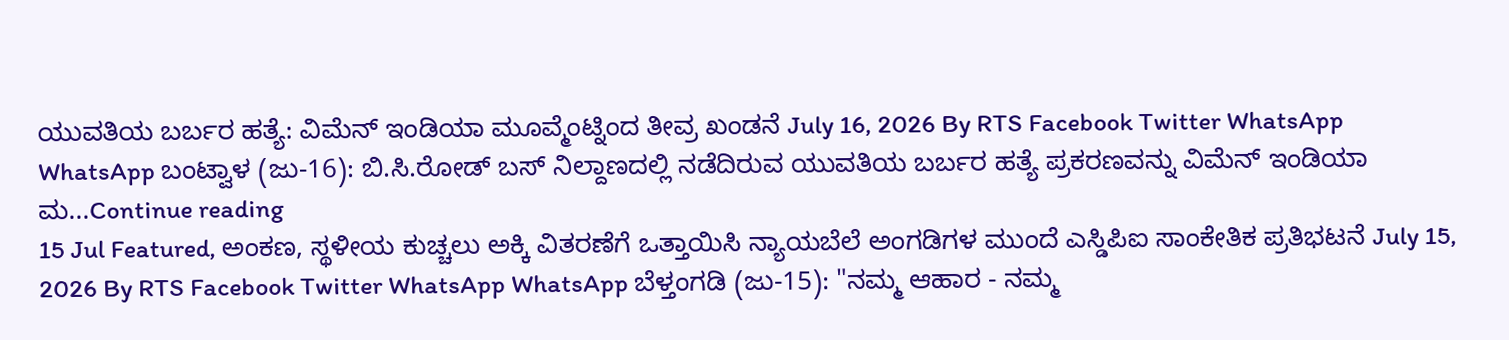ಯುವತಿಯ ಬರ್ಬರ ಹತ್ಯೆ: ವಿಮೆನ್ ಇಂಡಿಯಾ ಮೂವ್ಮೆಂಟ್ನಿಂದ ತೀವ್ರ ಖಂಡನೆ July 16, 2026 By RTS Facebook Twitter WhatsApp WhatsApp ಬಂಟ್ವಾಳ (ಜು-16): ಬಿ.ಸಿ.ರೋಡ್ ಬಸ್ ನಿಲ್ದಾಣದಲ್ಲಿ ನಡೆದಿರುವ ಯುವತಿಯ ಬರ್ಬರ ಹತ್ಯೆ ಪ್ರಕರಣವನ್ನು ವಿಮೆನ್ ಇಂಡಿಯಾ ಮ...Continue reading
15 Jul Featured, ಅಂಕಣ, ಸ್ಥಳೀಯ ಕುಚ್ಚಲು ಅಕ್ಕಿ ವಿತರಣೆಗೆ ಒತ್ತಾಯಿಸಿ ನ್ಯಾಯಬೆಲೆ ಅಂಗಡಿಗಳ ಮುಂದೆ ಎಸ್ಡಿಪಿಐ ಸಾಂಕೇತಿಕ ಪ್ರತಿಭಟನೆ July 15, 2026 By RTS Facebook Twitter WhatsApp WhatsApp ಬೆಳ್ತಂಗಡಿ (ಜು-15): "ನಮ್ಮ ಆಹಾರ - ನಮ್ಮ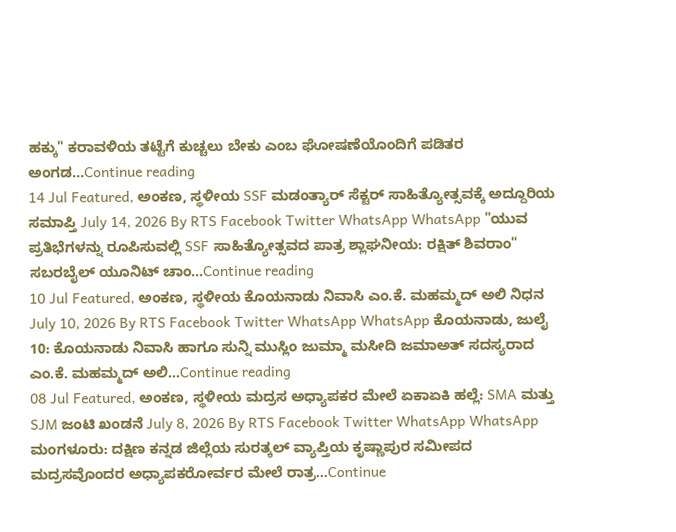ಹಕ್ಕು" ಕರಾವಳಿಯ ತಟ್ಟೆಗೆ ಕುಚ್ಚಲು ಬೇಕು ಎಂಬ ಘೋಷಣೆಯೊಂದಿಗೆ ಪಡಿತರ ಅಂಗಡ...Continue reading
14 Jul Featured, ಅಂಕಣ, ಸ್ಥಳೀಯ SSF ಮಡಂತ್ಯಾರ್ ಸೆಕ್ಟರ್ ಸಾಹಿತ್ಯೋತ್ಸವಕ್ಕೆ ಅದ್ದೂರಿಯ ಸಮಾಪ್ತಿ July 14, 2026 By RTS Facebook Twitter WhatsApp WhatsApp "ಯುವ ಪ್ರತಿಭೆಗಳನ್ನು ರೂಪಿಸುವಲ್ಲಿ SSF ಸಾಹಿತ್ಯೋತ್ಸವದ ಪಾತ್ರ ಶ್ಲಾಘನೀಯ: ರಕ್ಷಿತ್ ಶಿವರಾಂ" ಸಬರಬೈಲ್ ಯೂನಿಟ್ ಚಾಂ...Continue reading
10 Jul Featured, ಅಂಕಣ, ಸ್ಥಳೀಯ ಕೊಯನಾಡು ನಿವಾಸಿ ಎಂ.ಕೆ. ಮಹಮ್ಮದ್ ಅಲಿ ನಿಧನ July 10, 2026 By RTS Facebook Twitter WhatsApp WhatsApp ಕೊಯನಾಡು, ಜುಲೈ 10: ಕೊಯನಾಡು ನಿವಾಸಿ ಹಾಗೂ ಸುನ್ನಿ ಮುಸ್ಲಿಂ ಜುಮ್ಮಾ ಮಸೀದಿ ಜಮಾಅತ್ ಸದಸ್ಯರಾದ ಎಂ.ಕೆ. ಮಹಮ್ಮದ್ ಅಲಿ...Continue reading
08 Jul Featured, ಅಂಕಣ, ಸ್ಥಳೀಯ ಮದ್ರಸ ಅಧ್ಯಾಪಕರ ಮೇಲೆ ಏಕಾಏಕಿ ಹಲ್ಲೆ: SMA ಮತ್ತು SJM ಜಂಟಿ ಖಂಡನೆ July 8, 2026 By RTS Facebook Twitter WhatsApp WhatsApp ಮಂಗಳೂರು: ದಕ್ಷಿಣ ಕನ್ನಡ ಜಿಲ್ಲೆಯ ಸುರತ್ಕಲ್ ವ್ಯಾಪ್ತಿಯ ಕೃಷ್ಣಾಪುರ ಸಮೀಪದ ಮದ್ರಸವೊಂದರ ಅಧ್ಯಾಪಕರೋರ್ವರ ಮೇಲೆ ರಾತ್ರ...Continue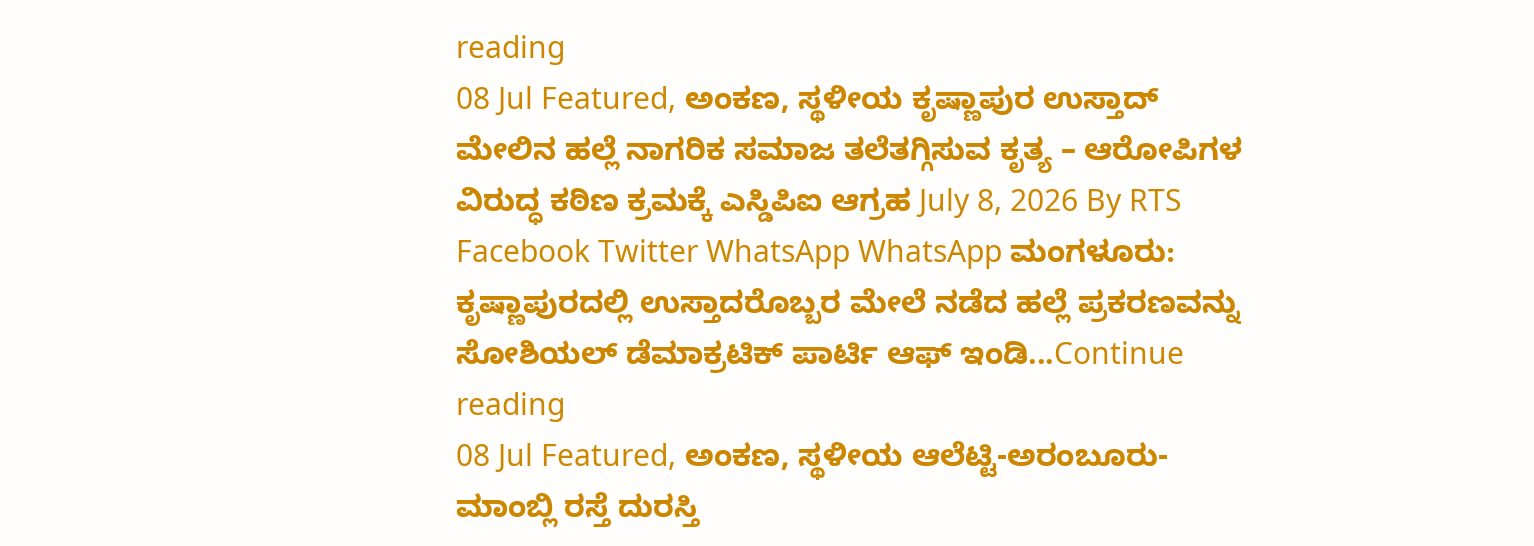reading
08 Jul Featured, ಅಂಕಣ, ಸ್ಥಳೀಯ ಕೃಷ್ಣಾಪುರ ಉಸ್ತಾದ್ ಮೇಲಿನ ಹಲ್ಲೆ ನಾಗರಿಕ ಸಮಾಜ ತಲೆತಗ್ಗಿಸುವ ಕೃತ್ಯ – ಆರೋಪಿಗಳ ವಿರುದ್ಧ ಕಠಿಣ ಕ್ರಮಕ್ಕೆ ಎಸ್ಡಿಪಿಐ ಆಗ್ರಹ July 8, 2026 By RTS Facebook Twitter WhatsApp WhatsApp ಮಂಗಳೂರು: ಕೃಷ್ಣಾಪುರದಲ್ಲಿ ಉಸ್ತಾದರೊಬ್ಬರ ಮೇಲೆ ನಡೆದ ಹಲ್ಲೆ ಪ್ರಕರಣವನ್ನು ಸೋಶಿಯಲ್ ಡೆಮಾಕ್ರಟಿಕ್ ಪಾರ್ಟಿ ಆಫ್ ಇಂಡಿ...Continue reading
08 Jul Featured, ಅಂಕಣ, ಸ್ಥಳೀಯ ಆಲೆಟ್ಟಿ-ಅರಂಬೂರು-ಮಾಂಬ್ಲಿ ರಸ್ತೆ ದುರಸ್ತಿ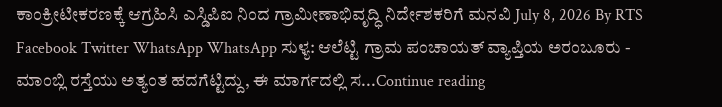ಕಾಂಕ್ರೀಟೀಕರಣಕ್ಕೆ ಆಗ್ರಹಿಸಿ ಎಸ್ಡಿಪಿಐ ನಿಂದ ಗ್ರಾಮೀಣಾಭಿವೃದ್ಧಿ ನಿರ್ದೇಶಕರಿಗೆ ಮನವಿ July 8, 2026 By RTS Facebook Twitter WhatsApp WhatsApp ಸುಳ್ಯ: ಆಲೆಟ್ಟಿ ಗ್ರಾಮ ಪಂಚಾಯತ್ ವ್ಯಾಪ್ತಿಯ ಅರಂಬೂರು - ಮಾಂಬ್ಲಿ ರಸ್ತೆಯು ಅತ್ಯಂತ ಹದಗೆಟ್ಟಿದ್ದು, ಈ ಮಾರ್ಗದಲ್ಲಿ ಸ...Continue reading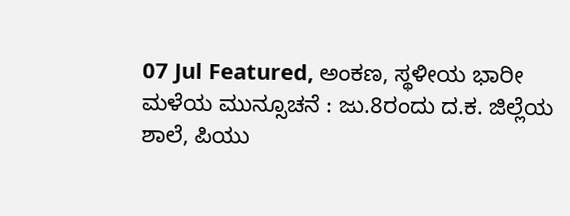07 Jul Featured, ಅಂಕಣ, ಸ್ಥಳೀಯ ಭಾರೀ ಮಳೆಯ ಮುನ್ಸೂಚನೆ : ಜು.8ರಂದು ದ.ಕ. ಜಿಲ್ಲೆಯ ಶಾಲೆ, ಪಿಯು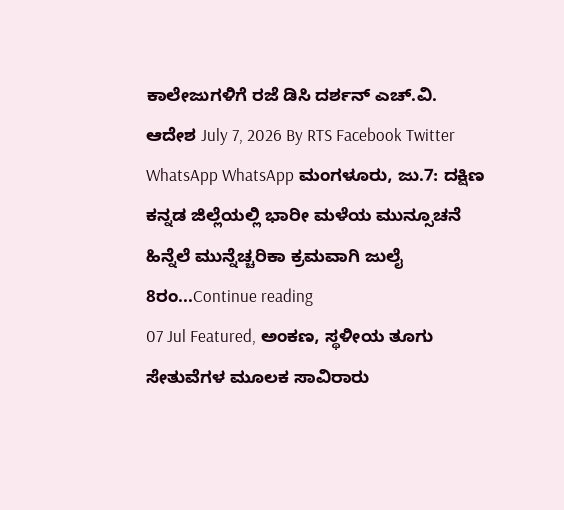ಕಾಲೇಜುಗಳಿಗೆ ರಜೆ ಡಿಸಿ ದರ್ಶನ್ ಎಚ್.ವಿ. ಆದೇಶ July 7, 2026 By RTS Facebook Twitter WhatsApp WhatsApp ಮಂಗಳೂರು, ಜು.7: ದಕ್ಷಿಣ ಕನ್ನಡ ಜಿಲ್ಲೆಯಲ್ಲಿ ಭಾರೀ ಮಳೆಯ ಮುನ್ಸೂಚನೆ ಹಿನ್ನೆಲೆ ಮುನ್ನೆಚ್ಚರಿಕಾ ಕ್ರಮವಾಗಿ ಜುಲೈ 8ರಂ...Continue reading
07 Jul Featured, ಅಂಕಣ, ಸ್ಥಳೀಯ ತೂಗು ಸೇತುವೆಗಳ ಮೂಲಕ ಸಾವಿರಾರು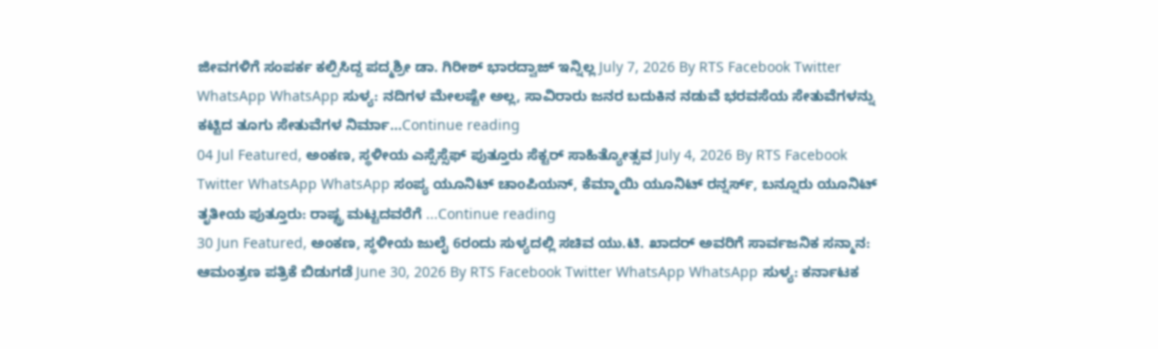ಜೀವಗಳಿಗೆ ಸಂಪರ್ಕ ಕಲ್ಪಿಸಿದ್ದ ಪದ್ಮಶ್ರೀ ಡಾ. ಗಿರೀಶ್ ಭಾರದ್ವಾಜ್ ಇನ್ನಿಲ್ಲ July 7, 2026 By RTS Facebook Twitter WhatsApp WhatsApp ಸುಳ್ಯ: ನದಿಗಳ ಮೇಲಷ್ಟೇ ಅಲ್ಲ, ಸಾವಿರಾರು ಜನರ ಬದುಕಿನ ನಡುವೆ ಭರವಸೆಯ ಸೇತುವೆಗಳನ್ನು ಕಟ್ಟಿದ ತೂಗು ಸೇತುವೆಗಳ ನಿರ್ಮಾ...Continue reading
04 Jul Featured, ಅಂಕಣ, ಸ್ಥಳೀಯ ಎಸ್ಸೆಸ್ಸೆಫ್ ಪುತ್ತೂರು ಸೆಕ್ಟರ್ ಸಾಹಿತ್ಯೋತ್ಸವ July 4, 2026 By RTS Facebook Twitter WhatsApp WhatsApp ಸಂಪ್ಯ ಯೂನಿಟ್ ಚಾಂಪಿಯನ್, ಕೆಮ್ಮಾಯಿ ಯೂನಿಟ್ ರನ್ನರ್ಸ್, ಬನ್ನೂರು ಯೂನಿಟ್ ತೃತೀಯ ಪುತ್ತೂರು: ರಾಷ್ಟ್ರ ಮಟ್ಟದವರೆಗೆ ...Continue reading
30 Jun Featured, ಅಂಕಣ, ಸ್ಥಳೀಯ ಜುಲೈ 6ರಂದು ಸುಳ್ಯದಲ್ಲಿ ಸಚಿವ ಯು.ಟಿ. ಖಾದರ್ ಅವರಿಗೆ ಸಾರ್ವಜನಿಕ ಸನ್ಮಾನ: ಆಮಂತ್ರಣ ಪತ್ರಿಕೆ ಬಿಡುಗಡೆ June 30, 2026 By RTS Facebook Twitter WhatsApp WhatsApp ಸುಳ್ಯ: ಕರ್ನಾಟಕ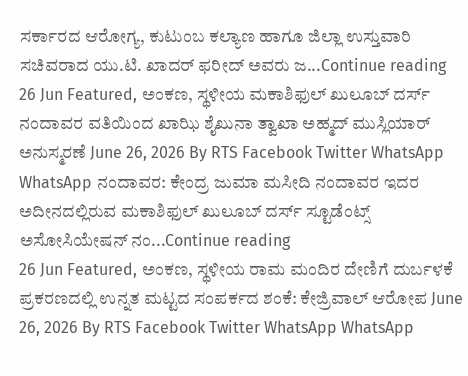ಸರ್ಕಾರದ ಆರೋಗ್ಯ, ಕುಟುಂಬ ಕಲ್ಯಾಣ ಹಾಗೂ ಜಿಲ್ಲಾ ಉಸ್ತುವಾರಿ ಸಚಿವರಾದ ಯು.ಟಿ. ಖಾದರ್ ಫರೀದ್ ಅವರು ಜ...Continue reading
26 Jun Featured, ಅಂಕಣ, ಸ್ಥಳೀಯ ಮಕಾಶಿಫುಲ್ ಖುಲೂಬ್ ದರ್ಸ್ ನಂದಾವರ ವತಿಯಿಂದ ಖಾಝಿ ಶೈಖುನಾ ತ್ವಾಖಾ ಅಹ್ಮದ್ ಮುಸ್ಲಿಯಾರ್ ಅನುಸ್ಮರಣೆ June 26, 2026 By RTS Facebook Twitter WhatsApp WhatsApp ನಂದಾವರ: ಕೇಂದ್ರ ಜುಮಾ ಮಸೀದಿ ನಂದಾವರ ಇದರ ಅದೀನದಲ್ಲಿರುವ ಮಕಾಶಿಫುಲ್ ಖುಲೂಬ್ ದರ್ಸ್ ಸ್ಟೂಡೆಂಟ್ಸ್ ಅಸೋಸಿಯೇಷನ್ ನಂ...Continue reading
26 Jun Featured, ಅಂಕಣ, ಸ್ಥಳೀಯ ರಾಮ ಮಂದಿರ ದೇಣಿಗೆ ದುರ್ಬಳಕೆ ಪ್ರಕರಣದಲ್ಲಿ ಉನ್ನತ ಮಟ್ಟದ ಸಂಪರ್ಕದ ಶಂಕೆ: ಕೇಜ್ರಿವಾಲ್ ಆರೋಪ June 26, 2026 By RTS Facebook Twitter WhatsApp WhatsApp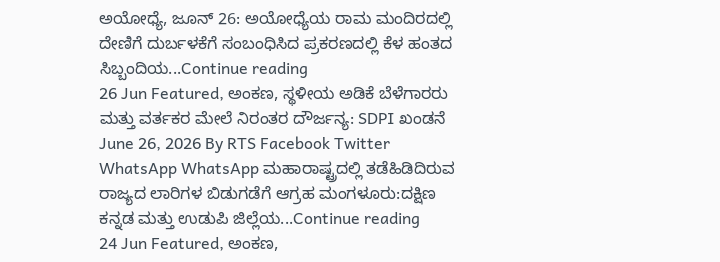ಅಯೋಧ್ಯೆ, ಜೂನ್ 26: ಅಯೋಧ್ಯೆಯ ರಾಮ ಮಂದಿರದಲ್ಲಿ ದೇಣಿಗೆ ದುರ್ಬಳಕೆಗೆ ಸಂಬಂಧಿಸಿದ ಪ್ರಕರಣದಲ್ಲಿ ಕೆಳ ಹಂತದ ಸಿಬ್ಬಂದಿಯ...Continue reading
26 Jun Featured, ಅಂಕಣ, ಸ್ಥಳೀಯ ಅಡಿಕೆ ಬೆಳೆಗಾರರು ಮತ್ತು ವರ್ತಕರ ಮೇಲೆ ನಿರಂತರ ದೌರ್ಜನ್ಯ: SDPI ಖಂಡನೆ June 26, 2026 By RTS Facebook Twitter WhatsApp WhatsApp ಮಹಾರಾಷ್ಟ್ರದಲ್ಲಿ ತಡೆಹಿಡಿದಿರುವ ರಾಜ್ಯದ ಲಾರಿಗಳ ಬಿಡುಗಡೆಗೆ ಆಗ್ರಹ ಮಂಗಳೂರು:ದಕ್ಷಿಣ ಕನ್ನಡ ಮತ್ತು ಉಡುಪಿ ಜಿಲ್ಲೆಯ...Continue reading
24 Jun Featured, ಅಂಕಣ,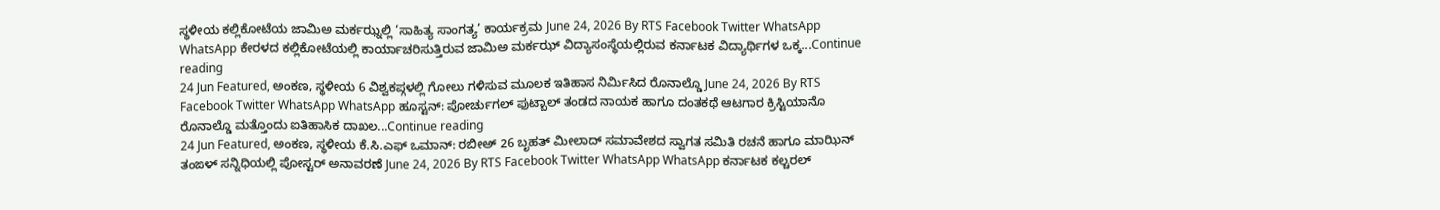ಸ್ಥಳೀಯ ಕಲ್ಲಿಕೋಟೆಯ ಜಾಮಿಅ ಮರ್ಕಝ್ನಲ್ಲಿ ‘ಸಾಹಿತ್ಯ ಸಾಂಗತ್ಯ’ ಕಾರ್ಯಕ್ರಮ June 24, 2026 By RTS Facebook Twitter WhatsApp WhatsApp ಕೇರಳದ ಕಲ್ಲಿಕೋಟೆಯಲ್ಲಿ ಕಾರ್ಯಾಚರಿಸುತ್ತಿರುವ ಜಾಮಿಅ ಮರ್ಕಝ್ ವಿದ್ಯಾಸಂಸ್ಥೆಯಲ್ಲಿರುವ ಕರ್ನಾಟಕ ವಿದ್ಯಾರ್ಥಿಗಳ ಒಕ್ಕ...Continue reading
24 Jun Featured, ಅಂಕಣ, ಸ್ಥಳೀಯ 6 ವಿಶ್ವಕಪ್ಗಳಲ್ಲಿ ಗೋಲು ಗಳಿಸುವ ಮೂಲಕ ಇತಿಹಾಸ ನಿರ್ಮಿಸಿದ ರೊನಾಲ್ಡೊ June 24, 2026 By RTS Facebook Twitter WhatsApp WhatsApp ಹೂಸ್ಟನ್: ಪೋರ್ಚುಗಲ್ ಫುಟ್ಬಾಲ್ ತಂಡದ ನಾಯಕ ಹಾಗೂ ದಂತಕಥೆ ಆಟಗಾರ ಕ್ರಿಸ್ಟಿಯಾನೊ ರೊನಾಲ್ಡೊ ಮತ್ತೊಂದು ಐತಿಹಾಸಿಕ ದಾಖಲ...Continue reading
24 Jun Featured, ಅಂಕಣ, ಸ್ಥಳೀಯ ಕೆ.ಸಿ.ಎಫ್ ಒಮಾನ್: ರಬೀಅ್ 26 ಬೃಹತ್ ಮೀಲಾದ್ ಸಮಾವೇಶದ ಸ್ವಾಗತ ಸಮಿತಿ ರಚನೆ ಹಾಗೂ ಮಾಝಿನ್ ತಂಙಳ್ ಸನ್ನಿಧಿಯಲ್ಲಿ ಪೋಸ್ಟರ್ ಅನಾವರಣೆ June 24, 2026 By RTS Facebook Twitter WhatsApp WhatsApp ಕರ್ನಾಟಕ ಕಲ್ಚರಲ್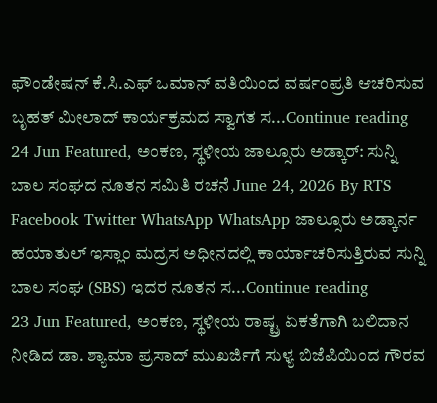ಫೌಂಡೇಷನ್ ಕೆ.ಸಿ.ಎಫ್ ಒಮಾನ್ ವತಿಯಿಂದ ವರ್ಷಂಪ್ರತಿ ಆಚರಿಸುವ ಬೃಹತ್ ಮೀಲಾದ್ ಕಾರ್ಯಕ್ರಮದ ಸ್ವಾಗತ ಸ...Continue reading
24 Jun Featured, ಅಂಕಣ, ಸ್ಥಳೀಯ ಜಾಲ್ಸೂರು ಅಡ್ಕಾರ್: ಸುನ್ನಿ ಬಾಲ ಸಂಘದ ನೂತನ ಸಮಿತಿ ರಚನೆ June 24, 2026 By RTS Facebook Twitter WhatsApp WhatsApp ಜಾಲ್ಸೂರು ಅಡ್ಕಾರ್ನ ಹಯಾತುಲ್ ಇಸ್ಲಾಂ ಮದ್ರಸ ಅಧೀನದಲ್ಲಿ ಕಾರ್ಯಾಚರಿಸುತ್ತಿರುವ ಸುನ್ನಿ ಬಾಲ ಸಂಘ (SBS) ಇದರ ನೂತನ ಸ...Continue reading
23 Jun Featured, ಅಂಕಣ, ಸ್ಥಳೀಯ ರಾಷ್ಟ್ರ ಏಕತೆಗಾಗಿ ಬಲಿದಾನ ನೀಡಿದ ಡಾ. ಶ್ಯಾಮಾ ಪ್ರಸಾದ್ ಮುಖರ್ಜಿಗೆ ಸುಳ್ಯ ಬಿಜೆಪಿಯಿಂದ ಗೌರವ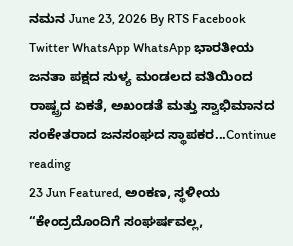ನಮನ June 23, 2026 By RTS Facebook Twitter WhatsApp WhatsApp ಭಾರತೀಯ ಜನತಾ ಪಕ್ಷದ ಸುಳ್ಯ ಮಂಡಲದ ವತಿಯಿಂದ ರಾಷ್ಟ್ರದ ಏಕತೆ, ಅಖಂಡತೆ ಮತ್ತು ಸ್ವಾಭಿಮಾನದ ಸಂಕೇತರಾದ ಜನಸಂಘದ ಸ್ಥಾಪಕರ...Continue reading
23 Jun Featured, ಅಂಕಣ, ಸ್ಥಳೀಯ “ಕೇಂದ್ರದೊಂದಿಗೆ ಸಂಘರ್ಷವಲ್ಲ,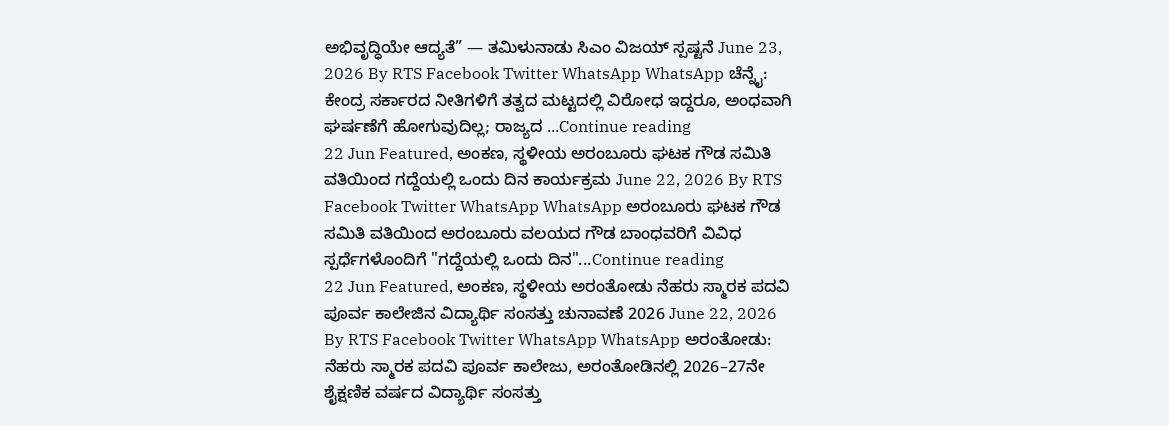ಅಭಿವೃದ್ಧಿಯೇ ಆದ್ಯತೆ” — ತಮಿಳುನಾಡು ಸಿಎಂ ವಿಜಯ್ ಸ್ಪಷ್ಟನೆ June 23, 2026 By RTS Facebook Twitter WhatsApp WhatsApp ಚೆನ್ನೈ: ಕೇಂದ್ರ ಸರ್ಕಾರದ ನೀತಿಗಳಿಗೆ ತತ್ವದ ಮಟ್ಟದಲ್ಲಿ ವಿರೋಧ ಇದ್ದರೂ, ಅಂಧವಾಗಿ ಘರ್ಷಣೆಗೆ ಹೋಗುವುದಿಲ್ಲ; ರಾಜ್ಯದ ...Continue reading
22 Jun Featured, ಅಂಕಣ, ಸ್ಥಳೀಯ ಅರಂಬೂರು ಘಟಕ ಗೌಡ ಸಮಿತಿ ವತಿಯಿಂದ ಗದ್ದೆಯಲ್ಲಿ ಒಂದು ದಿನ ಕಾರ್ಯಕ್ರಮ June 22, 2026 By RTS Facebook Twitter WhatsApp WhatsApp ಅರಂಬೂರು ಘಟಕ ಗೌಡ ಸಮಿತಿ ವತಿಯಿಂದ ಅರಂಬೂರು ವಲಯದ ಗೌಡ ಬಾಂಧವರಿಗೆ ವಿವಿಧ ಸ್ಪರ್ಧೆಗಳೊಂದಿಗೆ "ಗದ್ದೆಯಲ್ಲಿ ಒಂದು ದಿನ"...Continue reading
22 Jun Featured, ಅಂಕಣ, ಸ್ಥಳೀಯ ಅರಂತೋಡು ನೆಹರು ಸ್ಮಾರಕ ಪದವಿ ಪೂರ್ವ ಕಾಲೇಜಿನ ವಿದ್ಯಾರ್ಥಿ ಸಂಸತ್ತು ಚುನಾವಣೆ 2026 June 22, 2026 By RTS Facebook Twitter WhatsApp WhatsApp ಅರಂತೋಡು: ನೆಹರು ಸ್ಮಾರಕ ಪದವಿ ಪೂರ್ವ ಕಾಲೇಜು, ಅರಂತೋಡಿನಲ್ಲಿ 2026–27ನೇ ಶೈಕ್ಷಣಿಕ ವರ್ಷದ ವಿದ್ಯಾರ್ಥಿ ಸಂಸತ್ತು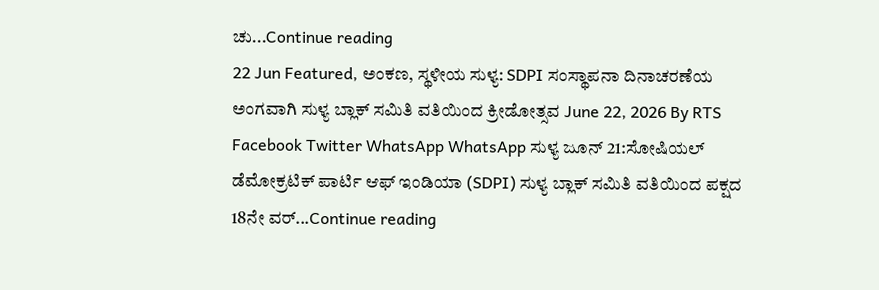ಚು...Continue reading
22 Jun Featured, ಅಂಕಣ, ಸ್ಥಳೀಯ ಸುಳ್ಯ: SDPI ಸಂಸ್ಥಾಪನಾ ದಿನಾಚರಣೆಯ ಅಂಗವಾಗಿ ಸುಳ್ಯ ಬ್ಲಾಕ್ ಸಮಿತಿ ವತಿಯಿಂದ ಕ್ರೀಡೋತ್ಸವ June 22, 2026 By RTS Facebook Twitter WhatsApp WhatsApp ಸುಳ್ಯ ಜೂನ್ 21:ಸೋಷಿಯಲ್ ಡೆಮೋಕ್ರಟಿಕ್ ಪಾರ್ಟಿ ಆಫ್ ಇಂಡಿಯಾ (SDPI) ಸುಳ್ಯ ಬ್ಲಾಕ್ ಸಮಿತಿ ವತಿಯಿಂದ ಪಕ್ಷದ 18ನೇ ವರ್...Continue reading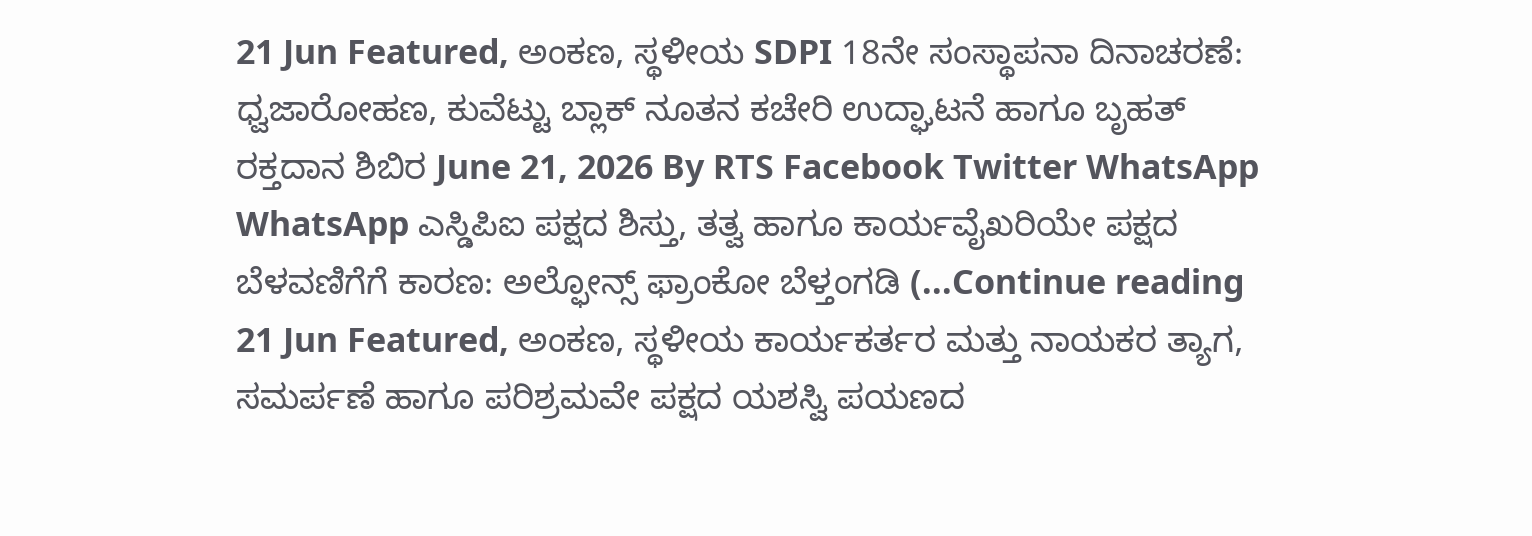21 Jun Featured, ಅಂಕಣ, ಸ್ಥಳೀಯ SDPI 18ನೇ ಸಂಸ್ಥಾಪನಾ ದಿನಾಚರಣೆ: ಧ್ವಜಾರೋಹಣ, ಕುವೆಟ್ಟು ಬ್ಲಾಕ್ ನೂತನ ಕಚೇರಿ ಉದ್ಘಾಟನೆ ಹಾಗೂ ಬೃಹತ್ ರಕ್ತದಾನ ಶಿಬಿರ June 21, 2026 By RTS Facebook Twitter WhatsApp WhatsApp ಎಸ್ಡಿಪಿಐ ಪಕ್ಷದ ಶಿಸ್ತು, ತತ್ವ ಹಾಗೂ ಕಾರ್ಯವೈಖರಿಯೇ ಪಕ್ಷದ ಬೆಳವಣಿಗೆಗೆ ಕಾರಣ: ಅಲ್ಫೋನ್ಸ್ ಫ್ರಾಂಕೋ ಬೆಳ್ತಂಗಡಿ (...Continue reading
21 Jun Featured, ಅಂಕಣ, ಸ್ಥಳೀಯ ಕಾರ್ಯಕರ್ತರ ಮತ್ತು ನಾಯಕರ ತ್ಯಾಗ, ಸಮರ್ಪಣೆ ಹಾಗೂ ಪರಿಶ್ರಮವೇ ಪಕ್ಷದ ಯಶಸ್ವಿ ಪಯಣದ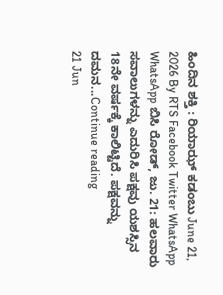ಹಿಂದಿನ ಶಕ್ತಿ : ರಿಯಾಝ್ ಕಡಂಬು June 21, 2026 By RTS Facebook Twitter WhatsApp WhatsApp ಬಿಸಿ ರೋಡ್, ಜು. 21: ಹಲವಾರು ಸವಾಲುಗಳನ್ನು ಎದುರಿಸಿ ಪಕ್ಷವು ಯಶಸ್ಸಿನ 18ನೇ ವರ್ಷಕ್ಕೆ ಕಾಲಿಟ್ಟಿದೆ. ಪಕ್ಷವನ್ನು ದಮನ...Continue reading
21 Jun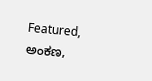Featured, ಅಂಕಣ,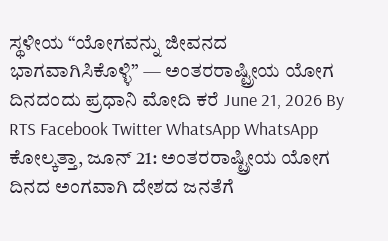ಸ್ಥಳೀಯ “ಯೋಗವನ್ನು ಜೀವನದ ಭಾಗವಾಗಿಸಿಕೊಳ್ಳಿ” — ಅಂತರರಾಷ್ಟ್ರೀಯ ಯೋಗ ದಿನದಂದು ಪ್ರಧಾನಿ ಮೋದಿ ಕರೆ June 21, 2026 By RTS Facebook Twitter WhatsApp WhatsApp ಕೋಲ್ಕತ್ತಾ, ಜೂನ್ 21: ಅಂತರರಾಷ್ಟ್ರೀಯ ಯೋಗ ದಿನದ ಅಂಗವಾಗಿ ದೇಶದ ಜನತೆಗೆ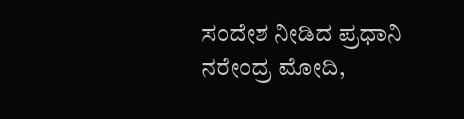ಸಂದೇಶ ನೀಡಿದ ಪ್ರಧಾನಿ ನರೇಂದ್ರ ಮೋದಿ,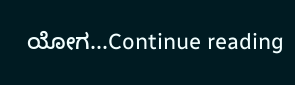ಯೋಗ...Continue reading